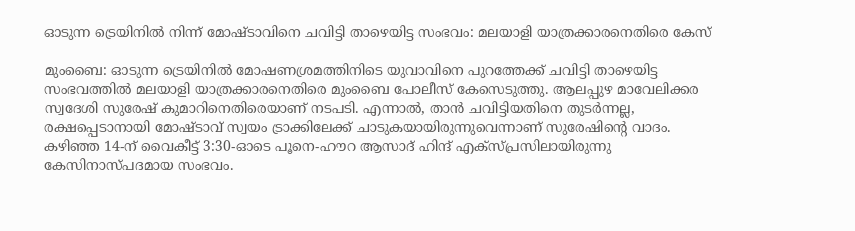ഓടുന്ന ട്രെയിനിൽ നിന്ന് മോഷ്ടാവിനെ ചവിട്ടി താഴെയിട്ട സംഭവം: മലയാളി യാത്രക്കാരനെതിരെ കേസ്

മുംബൈ: ഓടുന്ന ട്രെയിനിൽ മോഷണശ്രമത്തിനിടെ യുവാവിനെ പുറത്തേക്ക് ചവിട്ടി താഴെയിട്ട സംഭവത്തിൽ മലയാളി യാത്രക്കാരനെതിരെ മുംബൈ പോലീസ് കേസെടുത്തു. ആലപ്പുഴ മാവേലിക്കര സ്വദേശി സുരേഷ് കുമാറിനെതിരെയാണ് നടപടി. എന്നാൽ, താൻ ചവിട്ടിയതിനെ തുടർന്നല്ല, രക്ഷപ്പെടാനായി മോഷ്ടാവ് സ്വയം ട്രാക്കിലേക്ക് ചാടുകയായിരുന്നുവെന്നാണ് സുരേഷിന്റെ വാദം.
കഴിഞ്ഞ 14-ന് വൈകീട്ട് 3:30-ഓടെ പൂനെ-ഹൗറ ആസാദ് ഹിന്ദ് എക്സ്പ്രസിലായിരുന്നു കേസിനാസ്പദമായ സംഭവം.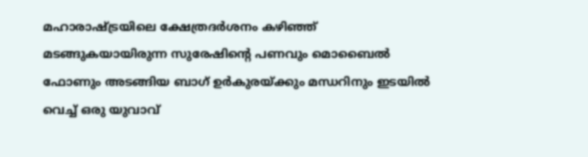മഹാരാഷ്ട്രയിലെ ക്ഷേത്രദർശനം കഴിഞ്ഞ് മടങ്ങുകയായിരുന്ന സുരേഷിന്റെ പണവും മൊബൈൽ ഫോണും അടങ്ങിയ ബാഗ് ഉർകുരയ്ക്കും മന്ധറിനും ഇടയിൽ വെച്ച് ഒരു യുവാവ്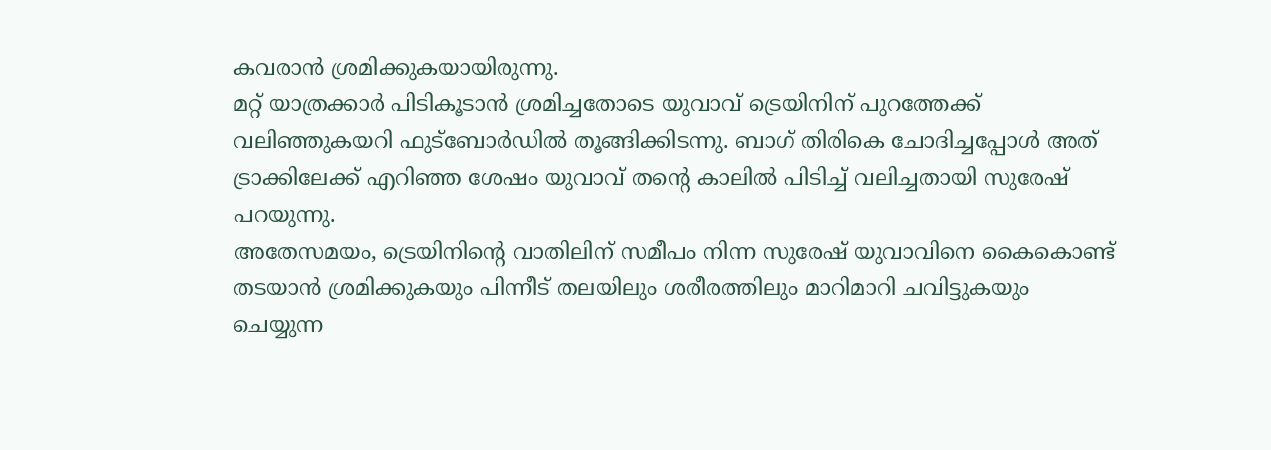കവരാൻ ശ്രമിക്കുകയായിരുന്നു.
മറ്റ് യാത്രക്കാർ പിടികൂടാൻ ശ്രമിച്ചതോടെ യുവാവ് ട്രെയിനിന് പുറത്തേക്ക് വലിഞ്ഞുകയറി ഫുട്ബോർഡിൽ തൂങ്ങിക്കിടന്നു. ബാഗ് തിരികെ ചോദിച്ചപ്പോൾ അത് ട്രാക്കിലേക്ക് എറിഞ്ഞ ശേഷം യുവാവ് തന്റെ കാലിൽ പിടിച്ച് വലിച്ചതായി സുരേഷ് പറയുന്നു.
അതേസമയം, ട്രെയിനിന്റെ വാതിലിന് സമീപം നിന്ന സുരേഷ് യുവാവിനെ കൈകൊണ്ട് തടയാൻ ശ്രമിക്കുകയും പിന്നീട് തലയിലും ശരീരത്തിലും മാറിമാറി ചവിട്ടുകയും ചെയ്യുന്ന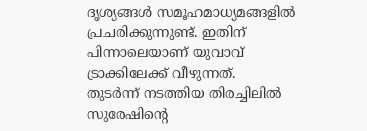ദൃശ്യങ്ങൾ സമൂഹമാധ്യമങ്ങളിൽ പ്രചരിക്കുന്നുണ്ട്. ഇതിന് പിന്നാലെയാണ് യുവാവ് ട്രാക്കിലേക്ക് വീഴുന്നത്.
തുടർന്ന് നടത്തിയ തിരച്ചിലിൽ സുരേഷിന്റെ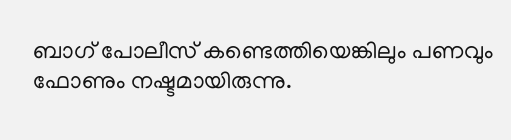ബാഗ് പോലീസ് കണ്ടെത്തിയെങ്കിലും പണവും ഫോണും നഷ്ടമായിരുന്നു.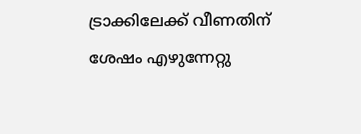ട്രാക്കിലേക്ക് വീണതിന് ശേഷം എഴുന്നേറ്റു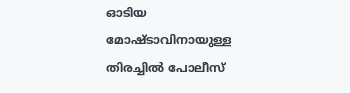ഓടിയ മോഷ്ടാവിനായുള്ള തിരച്ചിൽ പോലീസ്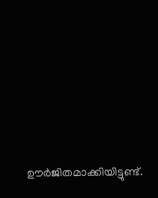ഊർജിതമാക്കിയിട്ടുണ്ട്.